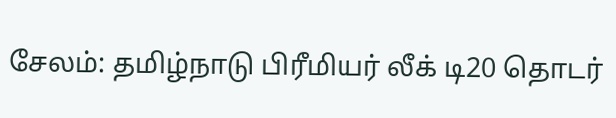சேலம்: தமிழ்நாடு பிரீமியர் லீக் டி20 தொடர்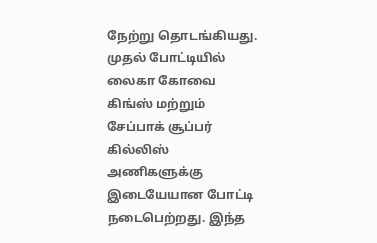நேற்று தொடங்கியது. முதல் போட்டியில் லைகா கோவை கிங்ஸ் மற்றும் சேப்பாக் சூப்பர் கில்லிஸ் அணிகளுக்கு இடையேயான போட்டி நடைபெற்றது. இந்த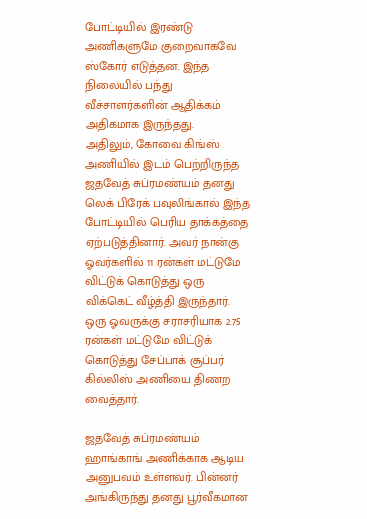போட்டியில் இரண்டு அணிகளுமே குறைவாகவே ஸ்கோர் எடுத்தன. இந்த நிலையில் பந்து வீச்சாளர்களின் ஆதிக்கம் அதிகமாக இருந்தது.
அதிலும், கோவை கிங்ஸ் அணியில் இடம் பெற்றிருந்த ஜதவேத் சுப்ரமண்யம் தனது லெக் பிரேக் பவுலிங்கால் இந்த போட்டியில் பெரிய தாக்கத்தை ஏற்படுத்தினார். அவர் நான்கு ஓவர்களில் 11 ரன்கள் மட்டுமே விட்டுக் கொடுத்து ஒரு விக்கெட் வீழ்த்தி இருந்தார். ஒரு ஓவருக்கு சராசரியாக 2.75 ரன்கள் மட்டுமே விட்டுக் கொடுத்து சேப்பாக் சூப்பர் கில்லிஸ் அணியை திணற வைத்தார்.

ஜதவேத் சுப்ரமண்யம் ஹாங்காங் அணிக்காக ஆடிய அனுபவம் உள்ளவர். பின்னர் அங்கிருந்து தனது பூர்வீகமான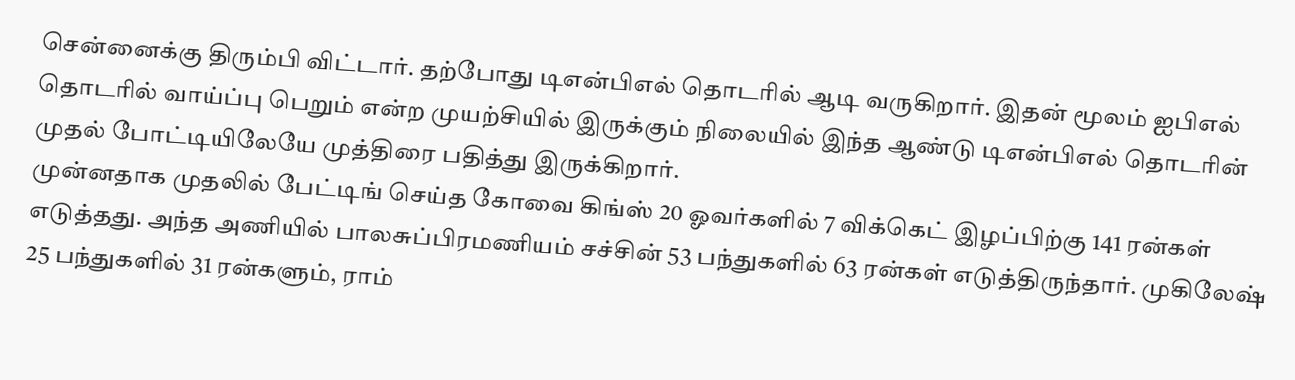சென்னைக்கு திரும்பி விட்டார். தற்போது டிஎன்பிஎல் தொடரில் ஆடி வருகிறார். இதன் மூலம் ஐபிஎல் தொடரில் வாய்ப்பு பெறும் என்ற முயற்சியில் இருக்கும் நிலையில் இந்த ஆண்டு டிஎன்பிஎல் தொடரின் முதல் போட்டியிலேயே முத்திரை பதித்து இருக்கிறார்.
முன்னதாக முதலில் பேட்டிங் செய்த கோவை கிங்ஸ் 20 ஓவர்களில் 7 விக்கெட் இழப்பிற்கு 141 ரன்கள் எடுத்தது. அந்த அணியில் பாலசுப்பிரமணியம் சச்சின் 53 பந்துகளில் 63 ரன்கள் எடுத்திருந்தார். முகிலேஷ் 25 பந்துகளில் 31 ரன்களும், ராம்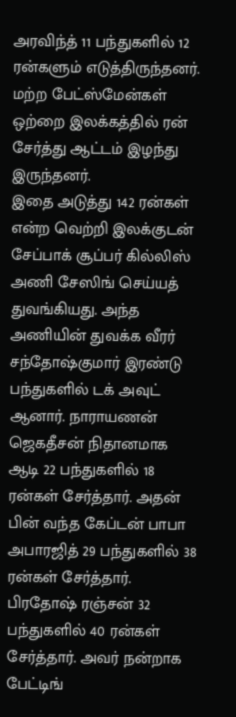அரவிந்த் 11 பந்துகளில் 12 ரன்களும் எடுத்திருந்தனர். மற்ற பேட்ஸ்மேன்கள் ஒற்றை இலக்கத்தில் ரன் சேர்த்து ஆட்டம் இழந்து இருந்தனர்.
இதை அடுத்து 142 ரன்கள் என்ற வெற்றி இலக்குடன் சேப்பாக் சூப்பர் கில்லிஸ் அணி சேஸிங் செய்யத் துவங்கியது. அந்த அணியின் துவக்க வீரர் சந்தோஷ்குமார் இரண்டு பந்துகளில் டக் அவுட் ஆனார். நாராயணன் ஜெகதீசன் நிதானமாக ஆடி 22 பந்துகளில் 18 ரன்கள் சேர்த்தார். அதன் பின் வந்த கேப்டன் பாபா அபாரஜித் 29 பந்துகளில் 38 ரன்கள் சேர்த்தார். பிரதோஷ் ரஞ்சன் 32 பந்துகளில் 40 ரன்கள் சேர்த்தார். அவர் நன்றாக பேட்டிங்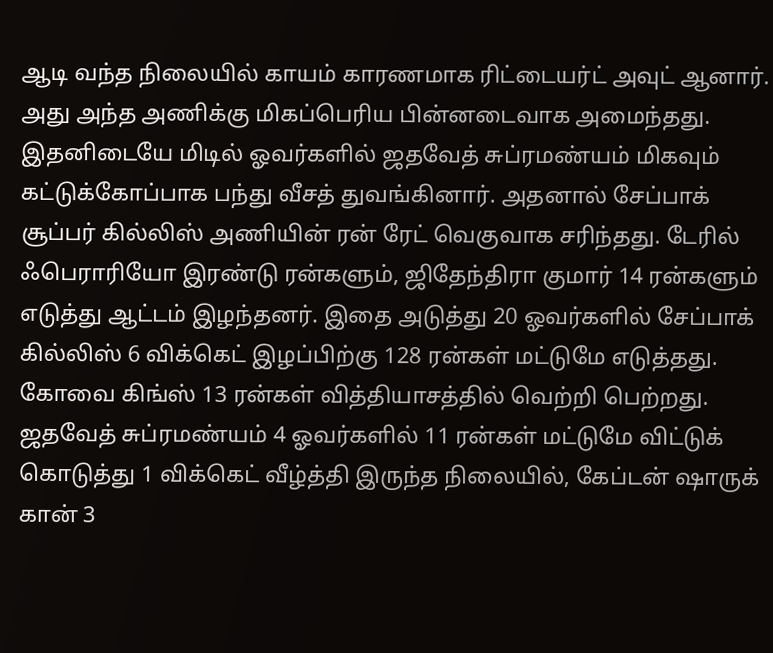ஆடி வந்த நிலையில் காயம் காரணமாக ரிட்டையர்ட் அவுட் ஆனார்.
அது அந்த அணிக்கு மிகப்பெரிய பின்னடைவாக அமைந்தது. இதனிடையே மிடில் ஓவர்களில் ஜதவேத் சுப்ரமண்யம் மிகவும் கட்டுக்கோப்பாக பந்து வீசத் துவங்கினார். அதனால் சேப்பாக் சூப்பர் கில்லிஸ் அணியின் ரன் ரேட் வெகுவாக சரிந்தது. டேரில் ஃபெராரியோ இரண்டு ரன்களும், ஜிதேந்திரா குமார் 14 ரன்களும் எடுத்து ஆட்டம் இழந்தனர். இதை அடுத்து 20 ஓவர்களில் சேப்பாக் கில்லிஸ் 6 விக்கெட் இழப்பிற்கு 128 ரன்கள் மட்டுமே எடுத்தது. கோவை கிங்ஸ் 13 ரன்கள் வித்தியாசத்தில் வெற்றி பெற்றது.
ஜதவேத் சுப்ரமண்யம் 4 ஓவர்களில் 11 ரன்கள் மட்டுமே விட்டுக் கொடுத்து 1 விக்கெட் வீழ்த்தி இருந்த நிலையில், கேப்டன் ஷாருக் கான் 3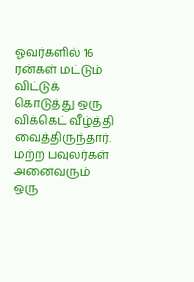ஓவர்களில் 16 ரன்கள் மட்டும் விட்டுக் கொடுத்து ஒரு விக்கெட் வீழ்த்தி வைத்திருந்தார். மற்ற பவுலர்கள் அனைவரும் ஒரு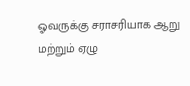ஓவருக்கு சராசரியாக ஆறு மற்றும் ஏழு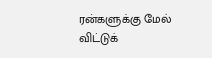ரன்களுக்கு மேல் விட்டுக்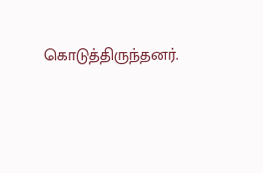கொடுத்திருந்தனர்.